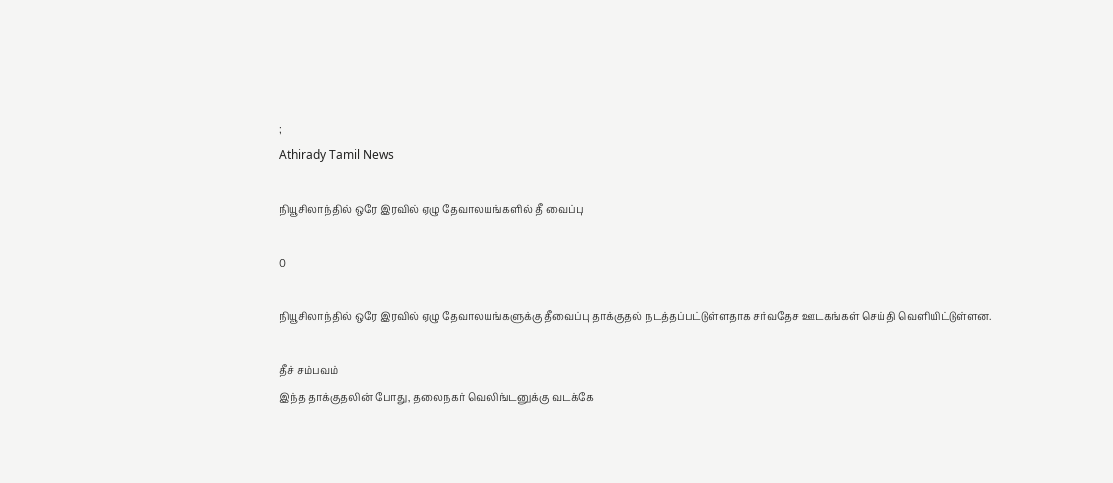;
Athirady Tamil News

நியூசிலாந்தில் ஒரே இரவில் ஏழு தேவாலயங்களில் தீ வைப்பு

0

நியூசிலாந்தில் ஒரே இரவில் ஏழு தேவாலயங்களுக்கு தீவைப்பு தாக்குதல் நடத்தப்பட்டுள்ளதாக சர்வதேச ஊடகங்கள் செய்தி வெளியிட்டுள்ளன.

தீச் சம்பவம்
இந்த தாக்குதலின் போது, தலைநகர் வெலிங்டனுக்கு வடக்கே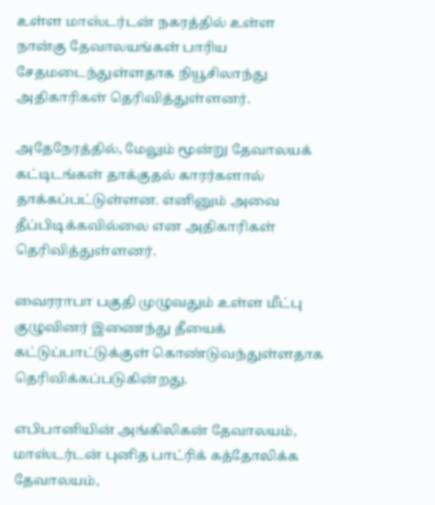உள்ள மாஸ்டர்டன் நகரத்தில் உள்ள நான்கு தேவாலயங்கள் பாரிய சேதமடைந்துள்ளதாக நியூசிலாந்து அதிகாரிகள் தெரிவித்துள்ளனர்.

அதேநேரத்தில், மேலும் மூன்று தேவாலயக் கட்டிடங்கள் தாக்குதல் காரர்களால் தாக்கப்பட்டுள்ளன. எனினும் அவை தீப்பிடிக்கவில்லை என அதிகாரிகள் தெரிவித்துள்ளனர்.

வைரராபா பகுதி முழுவதும் உள்ள மீட்பு குழுவினர் இணைந்து தீயைக் கட்டுப்பாட்டுக்குள் கொண்டுவந்துள்ளதாக தெரிவிக்கப்படுகின்றது.

எபிபானியின் அங்கிலிகன் தேவாலயம், மாஸ்டர்டன் புனித பாட்ரிக் கத்தோலிக்க தேவாலயம்,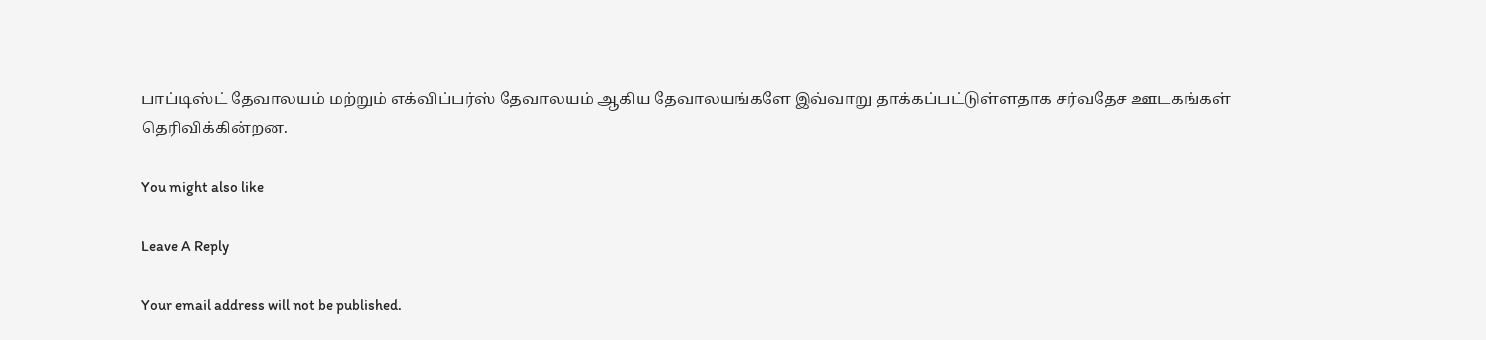பாப்டிஸ்ட் தேவாலயம் மற்றும் எக்விப்பர்ஸ் தேவாலயம் ஆகிய தேவாலயங்களே இவ்வாறு தாக்கப்பட்டுள்ளதாக சர்வதேச ஊடகங்கள் தெரிவிக்கின்றன.

You might also like

Leave A Reply

Your email address will not be published.